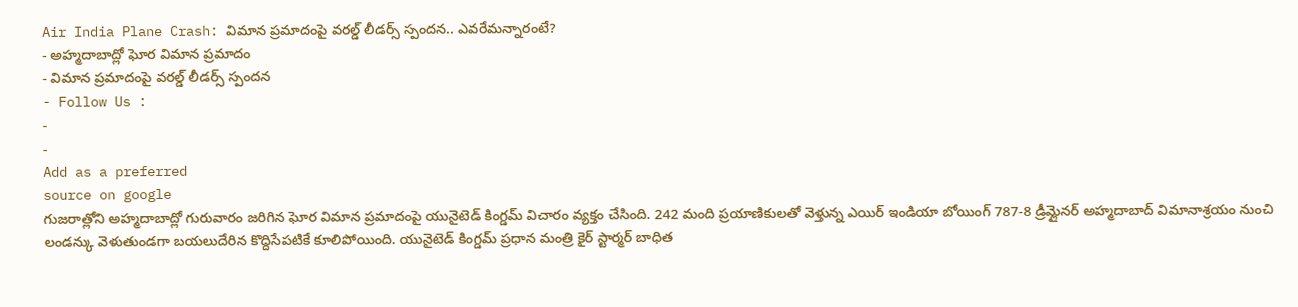Air India Plane Crash: విమాన ప్రమాదంపై వరల్డ్ లీడర్స్ స్పందన.. ఎవరేమన్నారంటే?
- అహ్మదాబాద్లో ఘోర విమాన ప్రమాదం
- విమాన ప్రమాదంపై వరల్డ్ లీడర్స్ స్పందన
- Follow Us :
-
-
Add as a preferred
source on google
గుజరాత్లోని అహ్మదాబాద్లో గురువారం జరిగిన ఘోర విమాన ప్రమాదంపై యునైటెడ్ కింగ్డమ్ విచారం వ్యక్తం చేసింది. 242 మంది ప్రయాణికులతో వెళ్తున్న ఎయిర్ ఇండియా బోయింగ్ 787-8 డ్రీమ్లైనర్ అహ్మదాబాద్ విమానాశ్రయం నుంచి లండన్కు వెళుతుండగా బయలుదేరిన కొద్దిసేపటికే కూలిపోయింది. యునైటెడ్ కింగ్డమ్ ప్రధాన మంత్రి కైర్ స్టార్మర్ బాధిత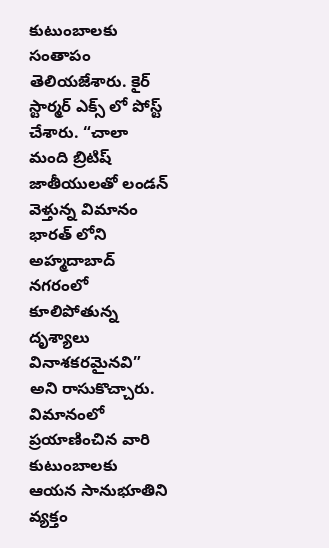కుటుంబాలకు సంతాపం తెలియజేశారు. కైర్ స్టార్మర్ ఎక్స్ లో పోస్ట్ చేశారు. “చాలా మంది బ్రిటిష్ జాతీయులతో లండన్ వెళ్తున్న విమానం భారత్ లోని అహ్మదాబాద్ నగరంలో కూలిపోతున్న దృశ్యాలు వినాశకరమైనవి” అని రాసుకొచ్చారు. విమానంలో ప్రయాణించిన వారి కుటుంబాలకు ఆయన సానుభూతిని వ్యక్తం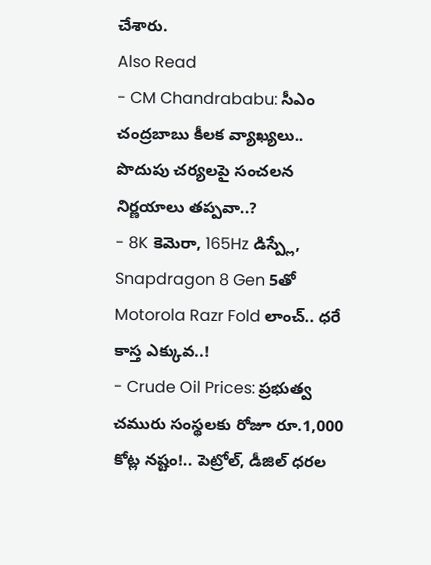చేశారు.
Also Read
- CM Chandrababu: సీఎం చంద్రబాబు కీలక వ్యాఖ్యలు.. పొదుపు చర్యలపై సంచలన నిర్ణయాలు తప్పవా..?
- 8K కెమెరా, 165Hz డిస్ప్లే, Snapdragon 8 Gen 5తో Motorola Razr Fold లాంచ్.. ధరే కాస్త ఎక్కువ..!
- Crude Oil Prices: ప్రభుత్వ చమురు సంస్థలకు రోజూ రూ.1,000 కోట్ల నష్టం!.. పెట్రోల్, డీజిల్ ధరల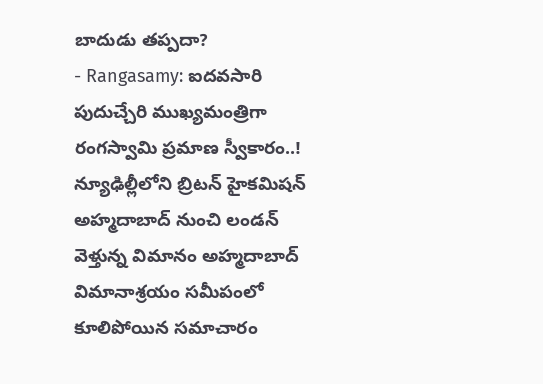బాదుడు తప్పదా?
- Rangasamy: ఐదవసారి పుదుచ్చేరి ముఖ్యమంత్రిగా రంగస్వామి ప్రమాణ స్వీకారం..!
న్యూఢిల్లీలోని బ్రిటన్ హైకమిషన్
అహ్మదాబాద్ నుంచి లండన్ వెళ్తున్న విమానం అహ్మదాబాద్ విమానాశ్రయం సమీపంలో కూలిపోయిన సమాచారం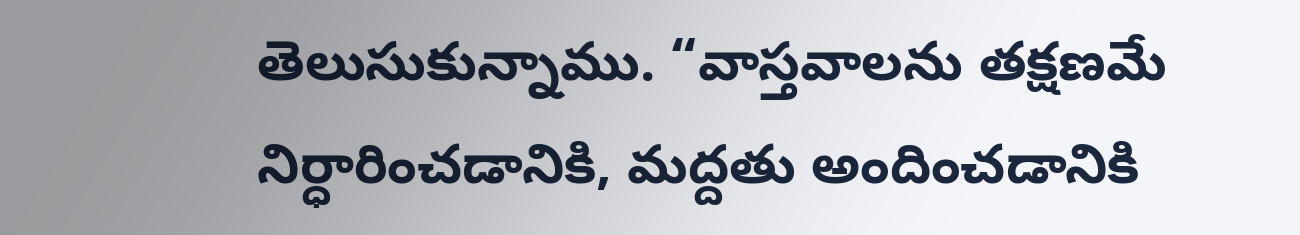తెలుసుకున్నాము. “వాస్తవాలను తక్షణమే నిర్ధారించడానికి, మద్దతు అందించడానికి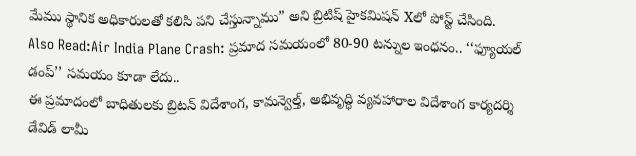మేము స్థానిక అధికారులతో కలిసి పని చేస్తున్నాము” అని బ్రిటిష్ హైకమిషన్ Xలో పోస్ట్ చేసింది.
Also Read:Air India Plane Crash: ప్రమాద సమయంలో 80-90 టన్నుల ఇంధనం.. ‘‘ఫ్యూయల్ డంప్’’ సమయం కూడా లేదు..
ఈ ప్రమాదంలో బాధితులకు బ్రిటన్ విదేశాంగ, కామన్వెల్త్, అభివృద్ధి వ్యవహారాల విదేశాంగ కార్యదర్శి డేవిడ్ లామీ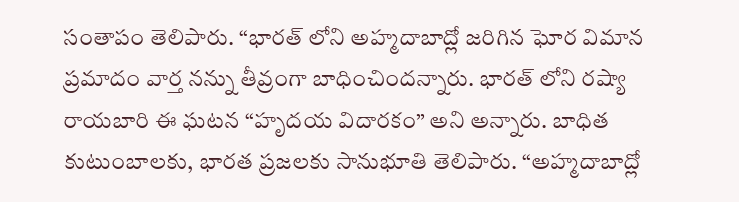సంతాపం తెలిపారు. “భారత్ లోని అహ్మదాబాద్లో జరిగిన ఘోర విమాన ప్రమాదం వార్త నన్ను తీవ్రంగా బాధించిందన్నారు. భారత్ లోని రష్యా రాయబారి ఈ ఘటన “హృదయ విదారకం” అని అన్నారు. బాధిత కుటుంబాలకు, భారత ప్రజలకు సానుభూతి తెలిపారు. “అహ్మదాబాద్లో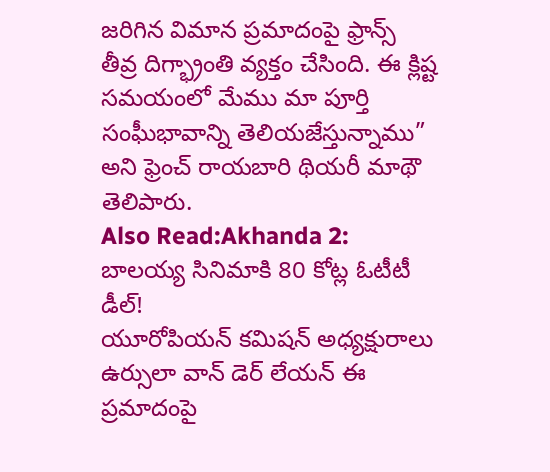జరిగిన విమాన ప్రమాదంపై ఫ్రాన్స్ తీవ్ర దిగ్భ్రాంతి వ్యక్తం చేసింది. ఈ క్లిష్ట సమయంలో మేము మా పూర్తి సంఘీభావాన్ని తెలియజేస్తున్నాము” అని ఫ్రెంచ్ రాయబారి థియరీ మాథౌ తెలిపారు.
Also Read:Akhanda 2: బాలయ్య సినిమాకి 80 కోట్ల ఓటీటీ డీల్!
యూరోపియన్ కమిషన్ అధ్యక్షురాలు ఉర్సులా వాన్ డెర్ లేయన్ ఈ ప్రమాదంపై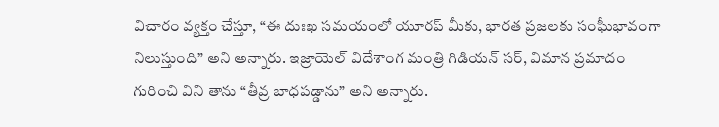విచారం వ్యక్తం చేస్తూ, “ఈ దుఃఖ సమయంలో యూరప్ మీకు, భారత ప్రజలకు సంఘీభావంగా నిలుస్తుంది” అని అన్నారు. ఇజ్రాయెల్ విదేశాంగ మంత్రి గిడియన్ సర్, విమాన ప్రమాదం గురించి విని తాను “తీవ్ర బాధపడ్డాను” అని అన్నారు.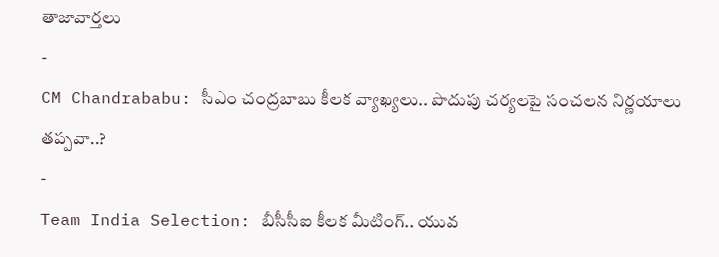తాజావార్తలు
-
CM Chandrababu: సీఎం చంద్రబాబు కీలక వ్యాఖ్యలు.. పొదుపు చర్యలపై సంచలన నిర్ణయాలు తప్పవా..?
-
Team India Selection: బీసీసీఐ కీలక మీటింగ్.. యువ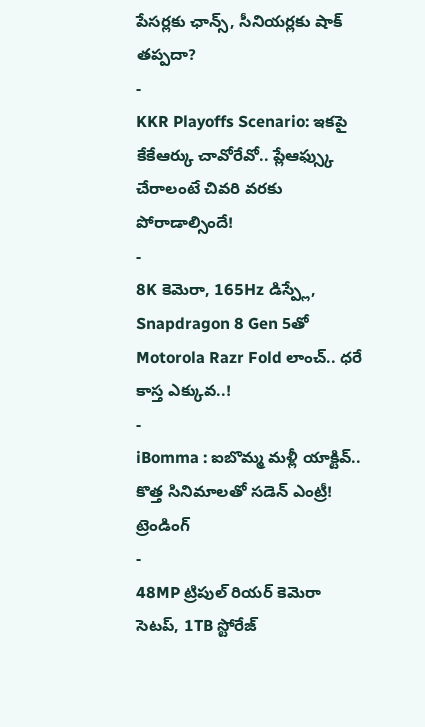పేసర్లకు ఛాన్స్, సీనియర్లకు షాక్ తప్పదా?
-
KKR Playoffs Scenario: ఇకపై కేకేఆర్కు చావోరేవో.. ప్లేఆఫ్స్కు చేరాలంటే చివరి వరకు పోరాడాల్సిందే!
-
8K కెమెరా, 165Hz డిస్ప్లే, Snapdragon 8 Gen 5తో Motorola Razr Fold లాంచ్.. ధరే కాస్త ఎక్కువ..!
-
iBomma : ఐబొమ్మ మళ్లీ యాక్టివ్.. కొత్త సినిమాలతో సడెన్ ఎంట్రీ!
ట్రెండింగ్
-
48MP ట్రిపుల్ రియర్ కెమెరా సెటప్, 1TB స్టోరేజ్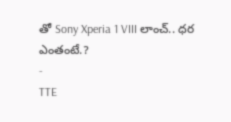తో Sony Xperia 1 VIII లాంచ్.. ధర ఎంతంటే.?
-
TTE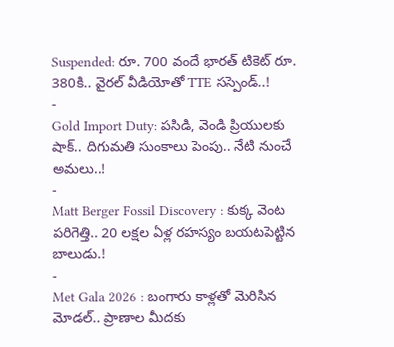Suspended: రూ. 700 వందే భారత్ టికెట్ రూ. 380కి.. వైరల్ వీడియోతో TTE సస్పెండ్..!
-
Gold Import Duty: పసిడి, వెండి ప్రియులకు షాక్.. దిగుమతి సుంకాలు పెంపు.. నేటి నుంచే అమలు..!
-
Matt Berger Fossil Discovery : కుక్క వెంట పరిగెత్తి.. 20 లక్షల ఏళ్ల రహస్యం బయటపెట్టిన బాలుడు.!
-
Met Gala 2026 : బంగారు కాళ్లతో మెరిసిన మోడల్.. ప్రాణాల మీదకు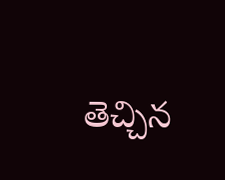తెచ్చిన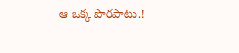ఆ ఒక్క పొరపాటు.!